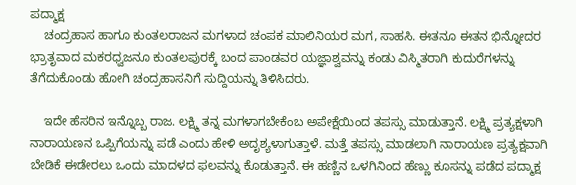ಪದ್ಮಾಕ್ಷ
    ಚಂದ್ರಹಾಸ ಹಾಗೂ ಕುಂತಲರಾಜನ ಮಗಳಾದ ಚಂಪಕ ಮಾಲಿನಿಯರ ಮಗ, ಸಾಹಸಿ. ಈತನೂ ಈತನ ಭಿನ್ನೋದರ ಭ್ರಾತೃವಾದ ಮಕರಧ್ವಜನೂ ಕುಂತಲಪುರಕ್ಕೆ ಬಂದ ಪಾಂಡವರ ಯಜ್ಞಾಶ್ವವನ್ನು ಕಂಡು ವಿಸ್ಮಿತರಾಗಿ ಕುದುರೆಗಳನ್ನು ತೆಗೆದುಕೊಂಡು ಹೋಗಿ ಚಂದ್ರಹಾಸನಿಗೆ ಸುದ್ದಿಯನ್ನು ತಿಳಿಸಿದರು.

    ಇದೇ ಹೆಸರಿನ ಇನ್ನೊಬ್ಬ ರಾಜ. ಲಕ್ಷ್ಮಿ ತನ್ನ ಮಗಳಾಗಬೇಕೆಂಬ ಅಪೇಕ್ಷೆಯಿಂದ ತಪಸ್ಸು ಮಾಡುತ್ತಾನೆ. ಲಕ್ಷ್ಮಿ ಪ್ರತ್ಯಕ್ಷಳಾಗಿ ನಾರಾಯಣನ ಒಪ್ಪಿಗೆಯನ್ನು ಪಡೆ ಎಂದು ಹೇಳಿ ಅದೃಶ್ಯಳಾಗುತ್ತಾಳೆ. ಮತ್ತೆ ತಪಸ್ಸು ಮಾಡಲಾಗಿ ನಾರಾಯಣ ಪ್ರತ್ಯಕ್ಷವಾಗಿ ಬೇಡಿಕೆ ಈಡೇರಲು ಒಂದು ಮಾದಳದ ಫಲವನ್ನು ಕೊಡುತ್ತಾನೆ. ಈ ಹಣ್ಣಿನ ಒಳಗಿನಿಂದ ಹೆಣ್ಣು ಕೂಸನ್ನು ಪಡೆದ ಪದ್ಮಾಕ್ಷ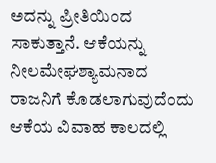ಅದನ್ನು ಪ್ರೀತಿಯಿಂದ ಸಾಕುತ್ತಾನೆ. ಆಕೆಯನ್ನು ನೀಲಮೇಘಶ್ಯಾಮನಾದ ರಾಜನಿಗೆ ಕೊಡಲಾಗುವುದೆಂದು ಆಕೆಯ ವಿವಾಹ ಕಾಲದಲ್ಲಿ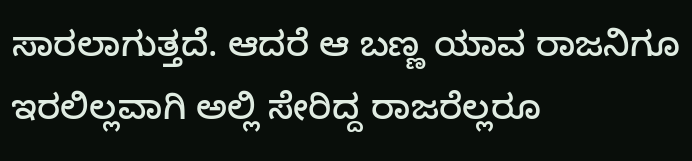ಸಾರಲಾಗುತ್ತದೆ. ಆದರೆ ಆ ಬಣ್ಣ ಯಾವ ರಾಜನಿಗೂ ಇರಲಿಲ್ಲವಾಗಿ ಅಲ್ಲಿ ಸೇರಿದ್ದ ರಾಜರೆಲ್ಲರೂ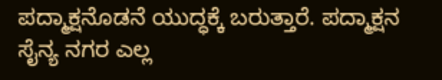ಪದ್ಮಾಕ್ಷನೊಡನೆ ಯುದ್ಧಕ್ಕೆ ಬರುತ್ತಾರೆ. ಪದ್ಮಾಕ್ಷನ ಸೈನ್ಯ ನಗರ ಎಲ್ಲ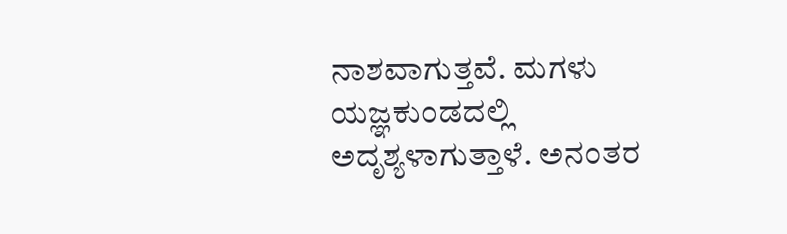ನಾಶವಾಗುತ್ತವೆ. ಮಗಳು ಯಜ್ಞಕುಂಡದಲ್ಲಿ ಅದೃಶ್ಯಳಾಗುತ್ತಾಳೆ. ಅನಂತರ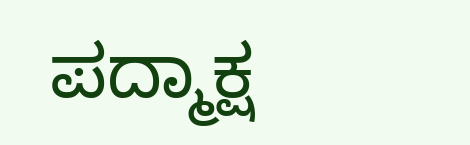ಪದ್ಮಾಕ್ಷ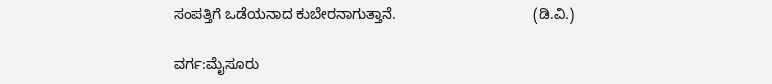ಸಂಪತ್ತಿಗೆ ಒಡೆಯನಾದ ಕುಬೇರನಾಗುತ್ತಾನೆ.                                  (ಡಿ.ವಿ.)

ವರ್ಗ:ಮೈಸೂರು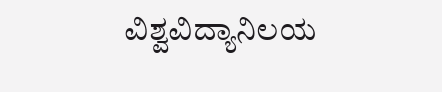ವಿಶ್ವವಿದ್ಯಾನಿಲಯ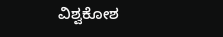ವಿಶ್ವಕೋಶ